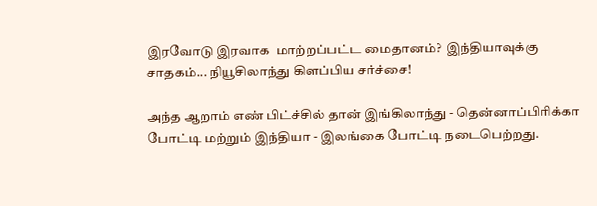இரவோடு இரவாக  மாற்றப்பட்ட மைதானம்?  இந்தியாவுக்கு சாதகம்... நியூசிலாந்து கிளப்பிய சர்ச்சை!

அந்த ஆறாம் எண் பிட்ச்சில் தான் இங்கிலாந்து - தென்னாப்பிரிக்கா போட்டி மற்றும் இந்தியா - இலங்கை போட்டி நடைபெற்றது.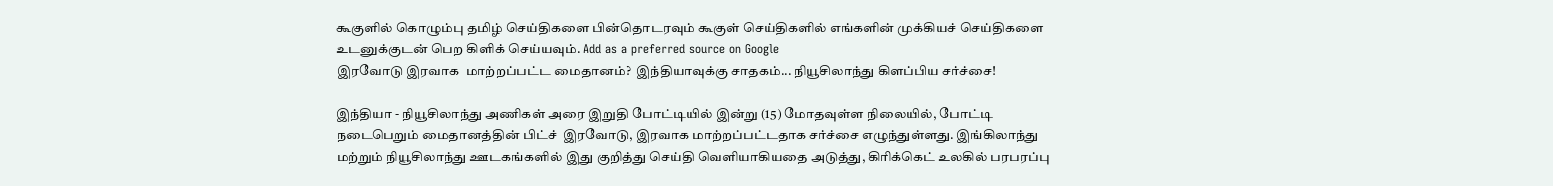கூகுளில் கொழும்பு தமிழ் செய்திகளை பின்தொடரவும் கூகுள் செய்திகளில் எங்களின் முக்கியச் செய்திகளை உடனுக்குடன் பெற கிளிக் செய்யவும். Add as a preferred source on Google
இரவோடு இரவாக  மாற்றப்பட்ட மைதானம்?  இந்தியாவுக்கு சாதகம்... நியூசிலாந்து கிளப்பிய சர்ச்சை!

இந்தியா - நியூசிலாந்து அணிகள் அரை இறுதி போட்டியில் இன்று (15) மோதவுள்ள நிலையில், போட்டி நடைபெறும் மைதானத்தின் பிட்ச்  இரவோடு, இரவாக மாற்றப்பட்டதாக சர்ச்சை எழுந்துள்ளது. இங்கிலாந்து மற்றும் நியூசிலாந்து ஊடகங்களில் இது குறித்து செய்தி வெளியாகியதை அடுத்து, கிரிக்கெட் உலகில் பரபரப்பு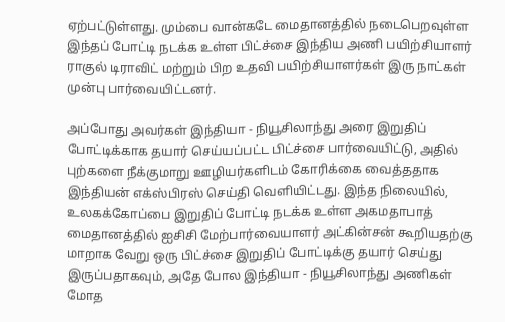ஏற்பட்டுள்ளது. மும்பை வான்கடே மைதானத்தில் நடைபெறவுள்ள இந்தப் போட்டி நடக்க உள்ள பிட்ச்சை இந்திய அணி பயிற்சியாளர் ராகுல் டிராவிட் மற்றும் பிற உதவி பயிற்சியாளர்கள் இரு நாட்கள் முன்பு பார்வையிட்டனர்.

அப்போது அவர்கள் இந்தியா - நியூசிலாந்து அரை இறுதிப் போட்டிக்காக தயார் செய்யப்பட்ட பிட்ச்சை பார்வையிட்டு, அதில் புற்களை நீக்குமாறு ஊழியர்களிடம் கோரிக்கை வைத்ததாக இந்தியன் எக்ஸ்பிரஸ் செய்தி வெளியிட்டது. இந்த நிலையில், உலகக்கோப்பை இறுதிப் போட்டி நடக்க உள்ள அகமதாபாத் மைதானத்தில் ஐசிசி மேற்பார்வையாளர் அட்கின்சன் கூறியதற்கு மாறாக வேறு ஒரு பிட்ச்சை இறுதிப் போட்டிக்கு தயார் செய்து இருப்பதாகவும், அதே போல இந்தியா - நியூசிலாந்து அணிகள் மோத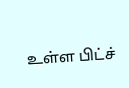உள்ள பிட்ச்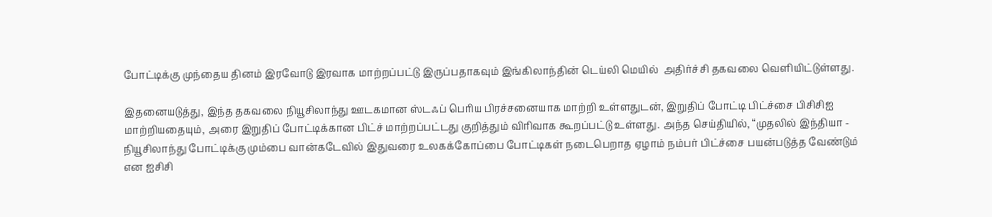போட்டிக்கு முந்தைய தினம் இரவோடு இரவாக மாற்றப்பட்டு இருப்பதாகவும் இங்கிலாந்தின் டெய்லி மெயில்  அதிர்ச்சி தகவலை வெளியிட்டுள்ளது.

இதனையடுத்து, இந்த தகவலை நியூசிலாந்து ஊடகமான ஸ்டஃப் பெரிய பிரச்சனையாக மாற்றி உள்ளதுடன், இறுதிப் போட்டி பிட்ச்சை பிசிசிஐ மாற்றியதையும், அரை இறுதிப் போட்டிக்கான பிட்ச் மாற்றப்பட்டது குறித்தும் விரிவாக கூறப்பட்டு உள்ளது. அந்த செய்தியில், “முதலில் இந்தியா - நியூசிலாந்து போட்டிக்கு மும்பை வான்கடேவில் இதுவரை உலகக்கோப்பை போட்டிகள் நடைபெறாத ஏழாம் நம்பர் பிட்ச்சை பயன்படுத்த வேண்டும் என ஐசிசி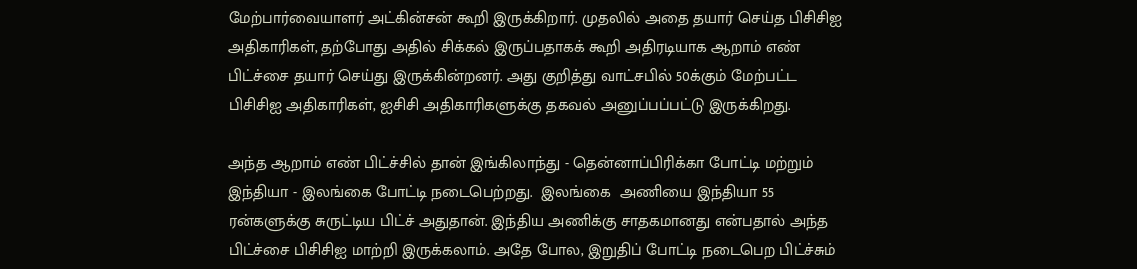மேற்பார்வையாளர் அட்கின்சன் கூறி இருக்கிறார். முதலில் அதை தயார் செய்த பிசிசிஐ அதிகாரிகள், தற்போது அதில் சிக்கல் இருப்பதாகக் கூறி அதிரடியாக ஆறாம் எண் பிட்ச்சை தயார் செய்து இருக்கின்றனர். அது குறித்து வாட்சபில் 50க்கும் மேற்பட்ட பிசிசிஐ அதிகாரிகள், ஐசிசி அதிகாரிகளுக்கு தகவல் அனுப்பப்பட்டு இருக்கிறது.

அந்த ஆறாம் எண் பிட்ச்சில் தான் இங்கிலாந்து - தென்னாப்பிரிக்கா போட்டி மற்றும் இந்தியா - இலங்கை போட்டி நடைபெற்றது.  இலங்கை  அணியை இந்தியா 55 ரன்களுக்கு சுருட்டிய பிட்ச் அதுதான். இந்திய அணிக்கு சாதகமானது என்பதால் அந்த பிட்ச்சை பிசிசிஐ மாற்றி இருக்கலாம். அதே போல, இறுதிப் போட்டி நடைபெற பிட்ச்சும்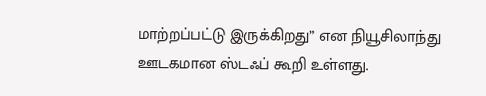மாற்றப்பட்டு இருக்கிறது” என நியூசிலாந்து ஊடகமான ஸ்டஃப் கூறி உள்ளது.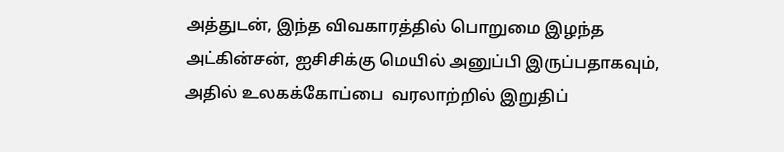அத்துடன், இந்த விவகாரத்தில் பொறுமை இழந்த அட்கின்சன், ஐசிசிக்கு மெயில் அனுப்பி இருப்பதாகவும், அதில் உலகக்கோப்பை  வரலாற்றில் இறுதிப்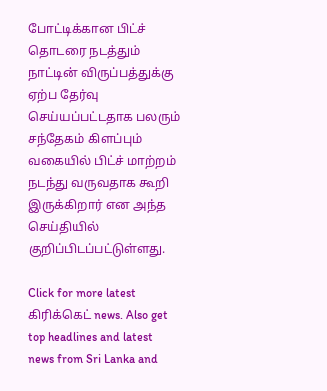போட்டிக்கான பிட்ச் தொடரை நடத்தும் நாட்டின் விருப்பத்துக்கு ஏற்ப தேர்வு செய்யப்பட்டதாக பலரும் சந்தேகம் கிளப்பும் வகையில் பிட்ச் மாற்றம் நடந்து வருவதாக கூறி இருக்கிறார் என அந்த செய்தியில் குறிப்பிடப்பட்டுள்ளது.

Click for more latest கிரிக்கெட் news. Also get top headlines and latest news from Sri Lanka and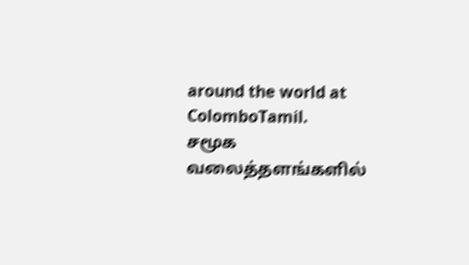around the world at ColomboTamil.
சமூக வலைத்தளங்களில்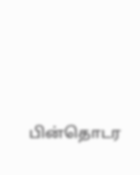பின்தொடர